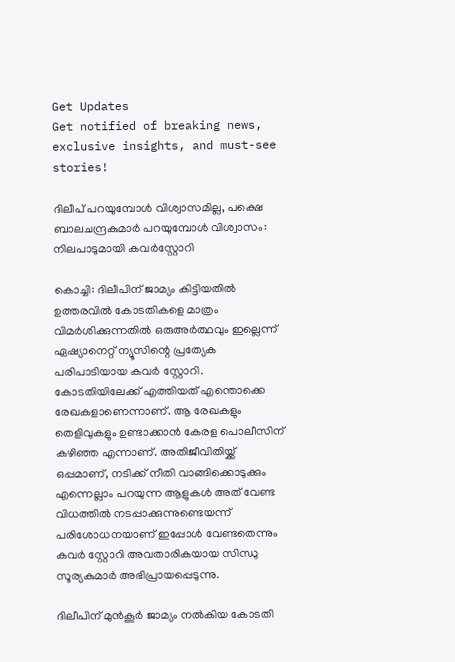Get Updates
Get notified of breaking news, exclusive insights, and must-see stories!

ദിലീപ് പറയുമ്പോള്‍ വിശ്വാസമില്ല, പക്ഷെ ബാലചന്ദ്രകുമാർ പറയുമ്പോള്‍ വിശ്വാസം: നിലപാടുമായി കവർസ്റ്റോറി

കൊച്ചി: ദിലീപിന് ജാമ്യം കിട്ടിയതില്‍ ഉത്തരവില്‍ കോടതികളെ മാത്രം വിമർശിക്കുന്നതില്‍ ഒരുഅർത്ഥവും ഇല്ലെന്ന് ഏഷ്യാനെറ്റ് ന്യൂസിന്റെ പ്രത്യേക പരിപാടിയായ കവർ സ്റ്റോറി. കോടതിയിലേക്ക് എത്തിയത് എന്തൊക്കെ രേഖകളാണെന്നാണ്. ആ രേഖകളും തെളിവുകളും ഉണ്ടാക്കാന്‍ കേരള പൊലീസിന് കഴിഞ്ഞ എന്നാണ്. അതിജീവിതിയ്ക്ക് ഒപ്പമാണ്, നടിക്ക് നീതി വാങ്ങിക്കൊടുക്കും എന്നെല്ലാം പറയുന്ന ആളുകള്‍ അത് വേണ്ട വിധത്തില്‍ നടപ്പാക്കുന്നുണ്ടെയന്ന് പരിശോധനയാണ് ഇപ്പോള്‍ വേണ്ടതെന്നും കവർ സ്റ്റോറി അവതാരികയായ സിന്ധു സൂര്യകുമാർ അഭിപ്രായപ്പെടുന്നു.

ദിലീപിന് മുന്‍കൂർ ജാമ്യം നല്‍കിയ കോടതി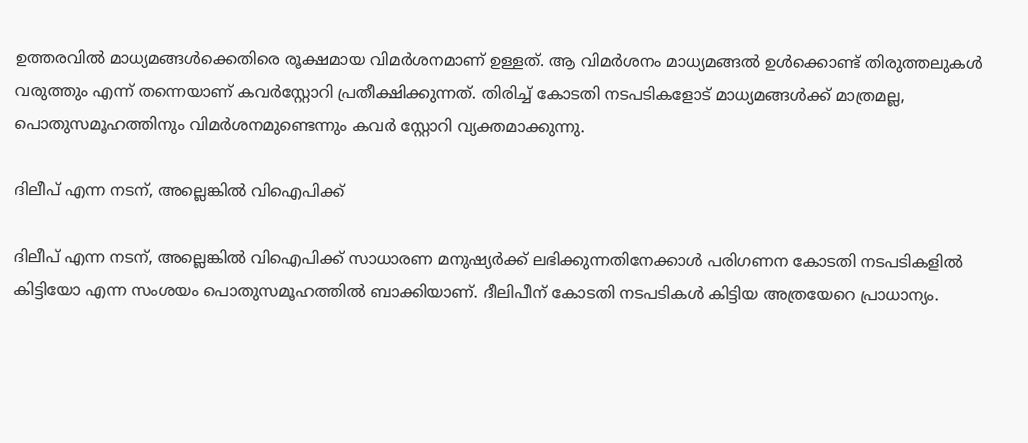ഉത്തരവില്‍ മാധ്യമങ്ങള്‍ക്കെതിരെ രൂക്ഷമായ വിമർശനമാണ് ഉള്ളത്. ആ വിമർശനം മാധ്യമങ്ങല്‍ ഉള്‍ക്കൊണ്ട് തിരുത്തലുകള്‍ വരുത്തും എന്ന് തന്നെയാണ് കവർസ്റ്റോറി പ്രതീക്ഷിക്കുന്നത്. തിരിച്ച് കോടതി നടപടികളോട് മാധ്യമങ്ങള്‍ക്ക് മാത്രമല്ല, പൊതുസമൂഹത്തിനും വിമർശനമുണ്ടെന്നും കവർ സ്റ്റോറി വ്യക്തമാക്കുന്നു.

ദിലീപ് എന്ന നടന്, അല്ലെങ്കില്‍ വിഐപിക്ക്

ദിലീപ് എന്ന നടന്, അല്ലെങ്കില്‍ വിഐപിക്ക് സാധാരണ മനുഷ്യർക്ക് ലഭിക്കുന്നതിനേക്കാള്‍ പരിഗണന കോടതി നടപടികളില്‍ കിട്ടിയോ എന്ന സംശയം പൊതുസമൂഹത്തില്‍ ബാക്കിയാണ്. ദീലിപീന് കോടതി നടപടികള്‍ കിട്ടിയ അത്രയേറെ പ്രാധാന്യം.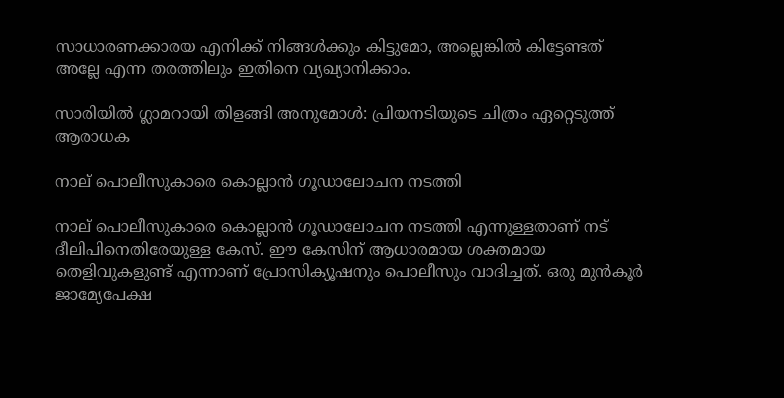സാധാരണക്കാരയ എനിക്ക് നിങ്ങള്‍ക്കും കിട്ടുമോ, അല്ലെങ്കില്‍ കിട്ടേണ്ടത് അല്ലേ എന്ന തരത്തിലും ഇതിനെ വ്യഖ്യാനിക്കാം.

സാരിയില്‍ ഗ്ലാമറായി തിളങ്ങി അനുമോള്‍: പ്രിയനടിയുടെ ചിത്രം ഏറ്റെടുത്ത് ആരാധക

നാല് പൊലീസുകാരെ കൊല്ലാന്‍ ഗൂഡാലോചന നടത്തി

നാല് പൊലീസുകാരെ കൊല്ലാന്‍ ഗൂഡാലോചന നടത്തി എന്നുള്ളതാണ് നട്‍ ദീലിപിനെതിരേയുള്ള കേസ്. ഈ കേസിന് ആധാരമായ ശക്തമായ തെളിവുകളുണ്ട് എന്നാണ് പ്രോസിക്യൂഷനും പൊലീസും വാദിച്ചത്. ഒരു മുന്‍കൂർ ജാമ്യേപേക്ഷ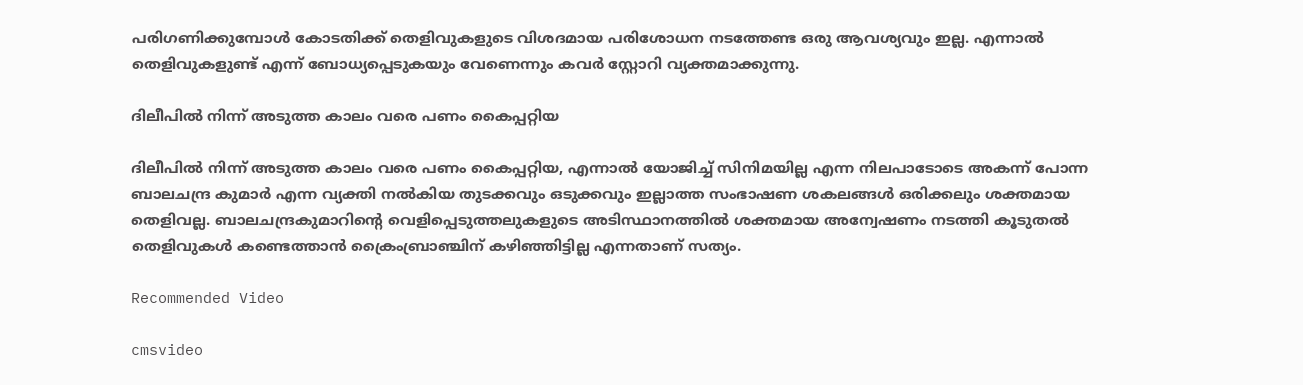പരിഗണിക്കുമ്പോള്‍ കോടതിക്ക് തെളിവുകളുടെ വിശദമായ പരിശോധന നടത്തേണ്ട ഒരു ആവശ്യവും ഇല്ല. എന്നാല്‍ തെളിവുകളുണ്ട് എന്ന് ബോധ്യപ്പെടുകയും വേണെന്നും കവർ സ്റ്റോറി വ്യക്തമാക്കുന്നു.

ദിലീപില്‍ നിന്ന് അടുത്ത കാലം വരെ പണം കൈപ്പറ്റിയ

ദിലീപില്‍ നിന്ന് അടുത്ത കാലം വരെ പണം കൈപ്പറ്റിയ, എന്നാല്‍ യോജിച്ച് സിനിമയില്ല എന്ന നിലപാടോടെ അകന്ന് പോന്ന ബാലചന്ദ്ര കുമാർ എന്ന വ്യക്തി നല്‍കിയ തുടക്കവും ഒടുക്കവും ഇല്ലാത്ത സംഭാഷണ ശകലങ്ങള്‍ ഒരിക്കലും ശക്തമായ തെളിവല്ല. ബാലചന്ദ്രകുമാറിന്റെ വെളിപ്പെടുത്തലുകളുടെ അടിസ്ഥാനത്തില്‍ ശക്തമായ അന്വേഷണം നടത്തി കൂടുതല്‍ തെളിവുകള്‍ കണ്ടെത്താന്‍ ക്രൈംബ്രാഞ്ചിന് കഴിഞ്ഞിട്ടില്ല എന്നതാണ് സത്യം.

Recommended Video

cmsvideo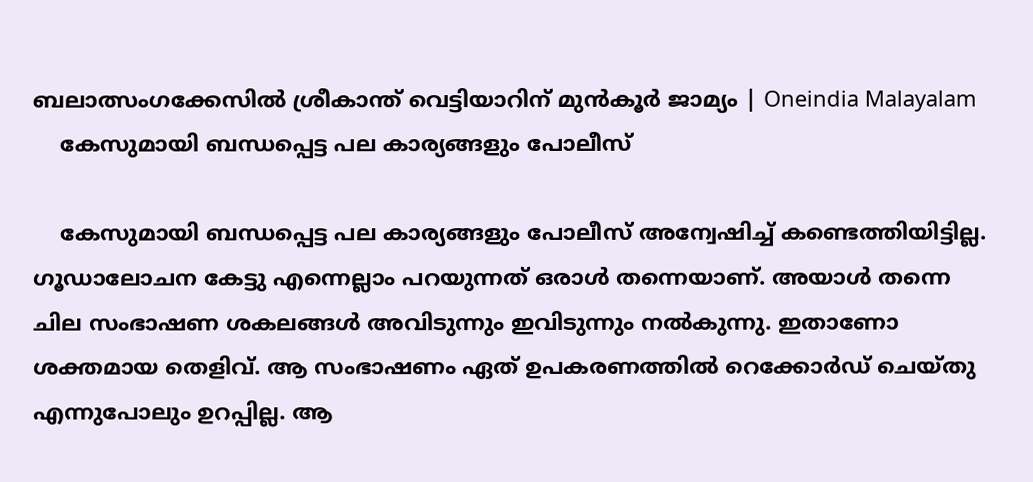ബലാത്സംഗക്കേസില്‍ ശ്രീകാന്ത് വെട്ടിയാറിന് മുന്‍കൂര്‍ ജാമ്യം | Oneindia Malayalam
    കേസുമായി ബന്ധപ്പെട്ട പല കാര്യങ്ങളും പോലീസ്

    കേസുമായി ബന്ധപ്പെട്ട പല കാര്യങ്ങളും പോലീസ് അന്വേഷിച്ച് കണ്ടെത്തിയിട്ടില്ല. ഗൂഡാലോചന കേട്ടു എന്നെല്ലാം പറയുന്നത് ഒരാള്‍ തന്നെയാണ്. അയാള്‍ തന്നെ ചില സംഭാഷണ ശകലങ്ങള്‍ അവിടുന്നും ഇവിടുന്നും നല്‍കുന്നു. ഇതാണോ ശക്തമായ തെളിവ്. ആ സംഭാഷണം ഏത് ഉപകരണത്തില്‍ റെക്കോർഡ് ചെയ്തു എന്നുപോലും ഉറപ്പില്ല. ആ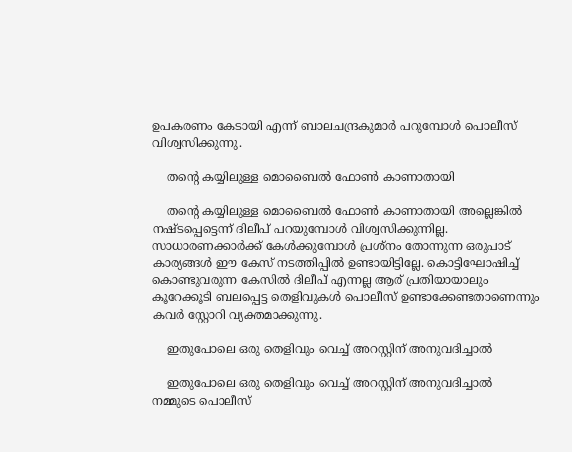ഉപകരണം കേടായി എന്ന് ബാലചന്ദ്രകുമാർ പറുമ്പോള്‍ പൊലീസ് വിശ്വസിക്കുന്നു.

    തന്റെ കയ്യിലുള്ള മൊബൈല്‍ ഫോണ്‍ കാണാതായി

    തന്റെ കയ്യിലുള്ള മൊബൈല്‍ ഫോണ്‍ കാണാതായി അല്ലെങ്കില്‍ നഷ്ടപ്പെട്ടെന്ന് ദിലീപ് പറയുമ്പോള്‍ വിശ്വസിക്കുന്നില്ല. സാധാരണക്കാർക്ക് കേള്‍ക്കുമ്പോള്‍ പ്രശ്നം തോന്നുന്ന ഒരുപാട് കാര്യങ്ങള്‍ ഈ കേസ് നടത്തിപ്പില്‍ ഉണ്ടായിട്ടില്ലേ. കൊട്ടിഘോഷിച്ച് കൊണ്ടുവരുന്ന കേസില്‍ ദിലീപ് എന്നല്ല ആര് പ്രതിയായാലും കൂറേക്കൂടി ബലപ്പെട്ട തെളിവുകള്‍ പൊലീസ് ഉണ്ടാക്കേണ്ടതാണെന്നും കവർ സ്റ്റോറി വ്യക്തമാക്കുന്നു.

    ഇതുപോലെ ഒരു തെളിവും വെച്ച് അറസ്റ്റിന് അനുവദിച്ചാല്‍

    ഇതുപോലെ ഒരു തെളിവും വെച്ച് അറസ്റ്റിന് അനുവദിച്ചാല്‍ നമ്മുടെ പൊലീസ്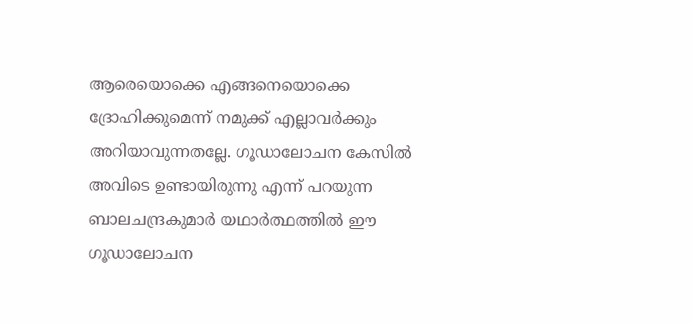ആരെയൊക്കെ എങ്ങനെയൊക്കെ ദ്രോഹിക്കുമെന്ന് നമുക്ക് എല്ലാവർക്കും അറിയാവുന്നതല്ലേ. ഗൂഡാലോചന കേസില്‍ അവിടെ ഉണ്ടായിരുന്നു എന്ന് പറയുന്ന ബാലചന്ദ്രകുമാർ യഥാർത്ഥത്തില്‍ ഈ ഗൂഡാലോചന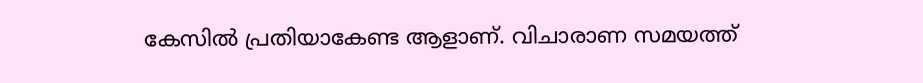കേസില്‍ പ്രതിയാകേണ്ട ആളാണ്. വിചാരാണ സമയത്ത്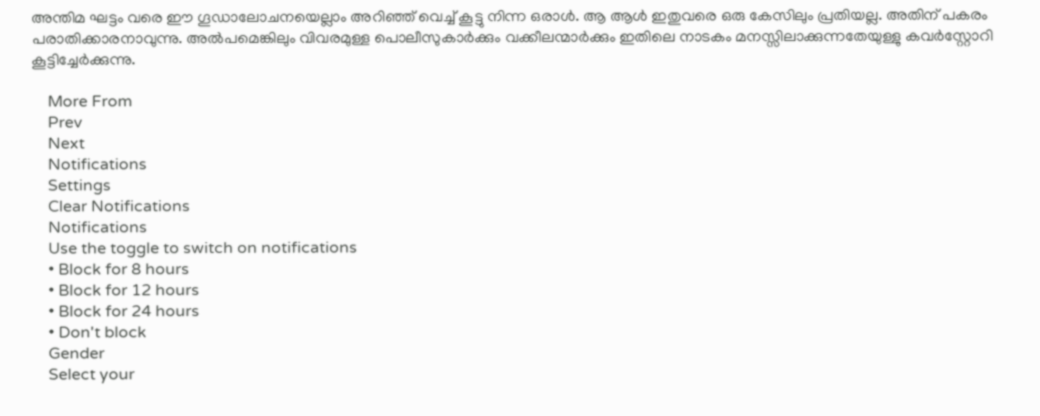അന്തിമ ഘട്ടം വരെ ഈ ഗൂഡാലോചനയെല്ലാം അറിഞ്ഞ് വെച്ച് കൂട്ടു നിന്ന ഒരാള്‍. ആ ആള്‍ ഇതുവരെ ഒരു കേസിലും പ്രതിയല്ല. അതിന് പകരം പരാതിക്കാരനാവുന്നു. അല്‍പമെങ്കിലും വിവരമുള്ള പൊലീസുകാർക്കും വക്കീലന്മാർക്കും ഇതിലെ നാടകം മനസ്സിലാക്കുന്നതേയുള്ളു കവർസ്റ്റോറി കൂട്ടിച്ചേർക്കുന്നു.

    More From
    Prev
    Next
    Notifications
    Settings
    Clear Notifications
    Notifications
    Use the toggle to switch on notifications
    • Block for 8 hours
    • Block for 12 hours
    • Block for 24 hours
    • Don't block
    Gender
    Select your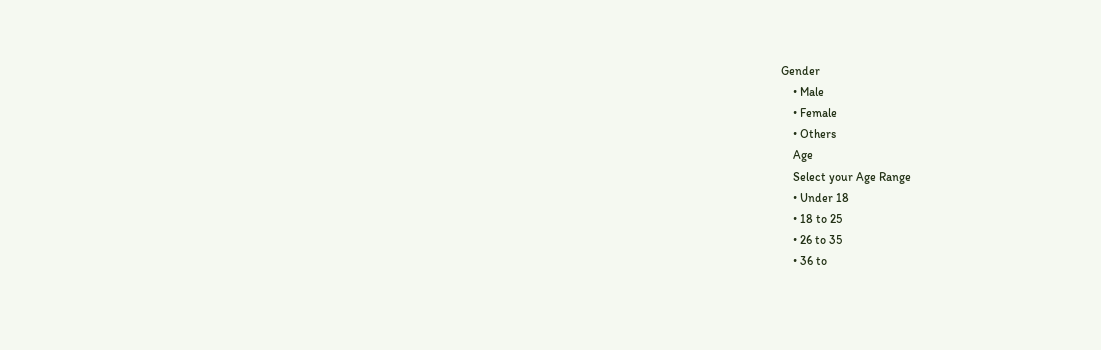Gender
    • Male
    • Female
    • Others
    Age
    Select your Age Range
    • Under 18
    • 18 to 25
    • 26 to 35
    • 36 to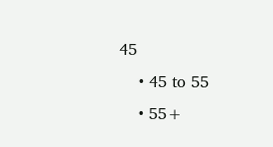45
    • 45 to 55
    • 55+